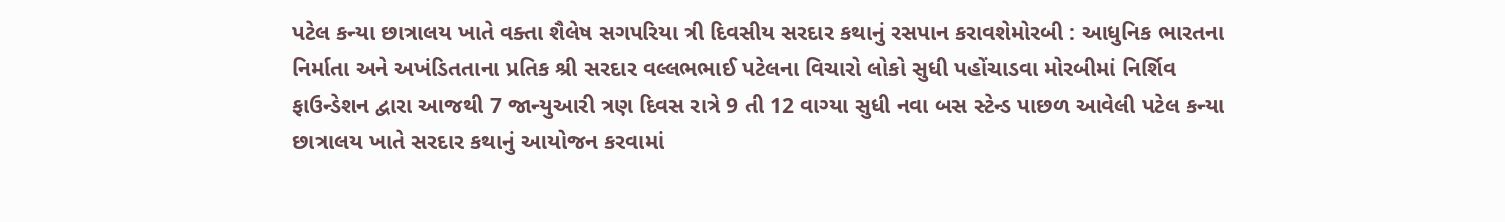પટેલ કન્યા છાત્રાલય ખાતે વક્તા શૈલેષ સગપરિયા ત્રી દિવસીય સરદાર કથાનું રસપાન કરાવશેમોરબી : આધુનિક ભારતના નિર્માતા અને અખંડિતતાના પ્રતિક શ્રી સરદાર વલ્લભભાઈ પટેલના વિચારો લોકો સુધી પહોંચાડવા મોરબીમાં નિર્શિવ ફાઉન્ડેશન દ્વારા આજથી 7 જાન્યુઆરી ત્રણ દિવસ રાત્રે 9 તી 12 વાગ્યા સુધી નવા બસ સ્ટેન્ડ પાછળ આવેલી પટેલ કન્યા છાત્રાલય ખાતે સરદાર કથાનું આયોજન કરવામાં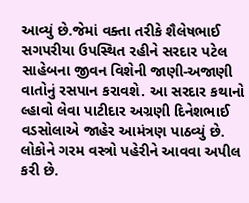આવ્યું છે.જેમાં વક્તા તરીકે શૈલેષભાઈ સગપરીયા ઉપસ્થિત રહીને સરદાર પટેલ સાહેબના જીવન વિશેની જાણી-અજાણી વાતોનું રસપાન કરાવશે. આ સરદાર કથાનો લ્હાવો લેવા પાટીદાર અગ્રણી દિનેશભાઈ વડસોલાએ જાહેર આમંત્રણ પાઠવ્યું છે. લોકોને ગરમ વસ્ત્રો પહેરીને આવવા અપીલ કરી છે.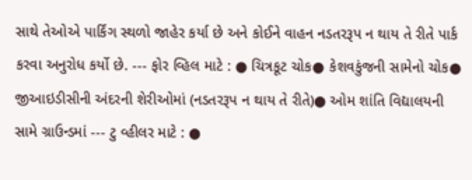સાથે તેઓએ પાર્કિંગ સ્થળો જાહેર કર્યા છે અને કોઈને વાહન નડતરરૂપ ન થાય તે રીતે પાર્ક કરવા અનુરોધ કર્યો છે. --- ફોર વ્હિલ માટે : ● ચિત્રકૂટ ચોક● કેશવકુંજની સામેનો ચોક● જીઆઇડીસીની અંદરની શેરીઓમાં (નડતરરૂપ ન થાય તે રીતે)● ઓમ શાંતિ વિદ્યાલયની સામે ગ્રાઉન્ડમાં --- ટુ વ્હીલર માટે : ●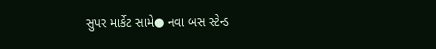સુપર માર્કેટ સામે● નવા બસ સ્ટેન્ડ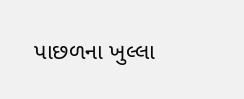પાછળના ખુલ્લા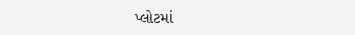પ્લોટમાં